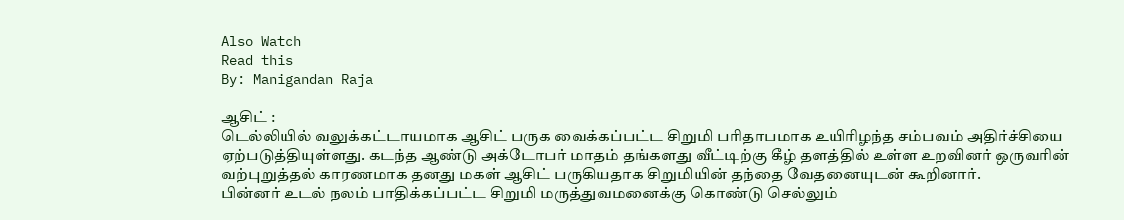Also Watch
Read this
By: Manigandan Raja

ஆசிட் :
டெல்லியில் வலுக்கட்டாயமாக ஆசிட் பருக வைக்கப்பட்ட சிறுமி பரிதாபமாக உயிரிழந்த சம்பவம் அதிர்ச்சியை ஏற்படுத்தியுள்ளது. கடந்த ஆண்டு அக்டோபர் மாதம் தங்களது வீட்டிற்கு கீழ் தளத்தில் உள்ள உறவினர் ஒருவரின் வற்புறுத்தல் காரணமாக தனது மகள் ஆசிட் பருகியதாக சிறுமியின் தந்தை வேதனையுடன் கூறினார்.
பின்னர் உடல் நலம் பாதிக்கப்பட்ட சிறுமி மருத்துவமனைக்கு கொண்டு செல்லும்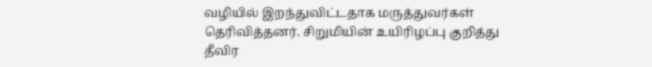வழியில் இறந்துவிட்டதாக மருத்துவர்கள் தெரிவித்தனர். சிறுமியின் உயிரிழப்பு குறித்து தீவிர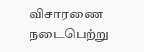விசாரணை நடைபெற்று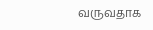வருவதாக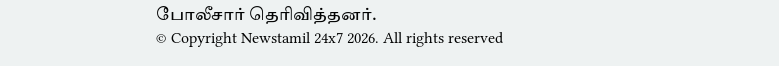போலீசார் தெரிவித்தனர்.
© Copyright Newstamil 24x7 2026. All rights reserved